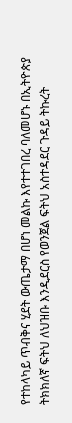የተከላካይ ጥብቅና ሂደት ውጤታማ በሆነ መልኩ እየተተገበረ ባለመሆኑ በኢትዮጵያ ትክክለኛ ፍትህ ለህዝቡ እንዲደርስ የወንጀል ፍትህ አስተዳደር ጉዳይ ትኩረት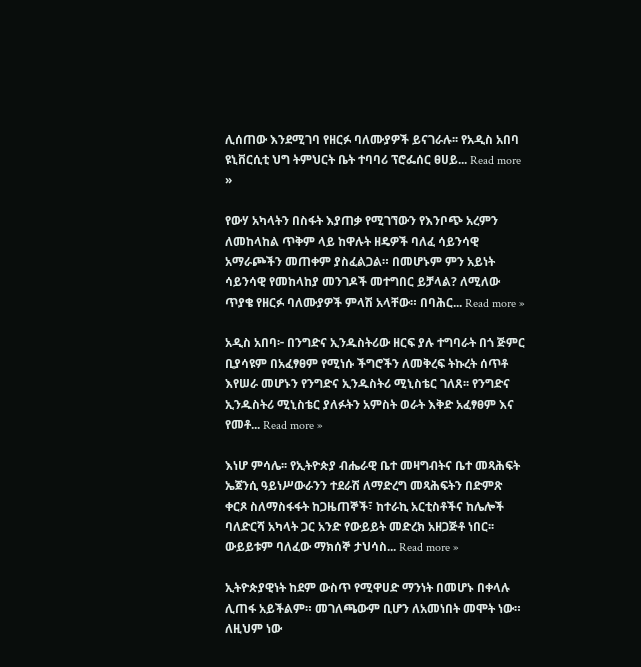ሊሰጠው እንደሚገባ የዘርፉ ባለሙያዎች ይናገራሉ፡፡ የአዲስ አበባ ዩኒቨርሲቲ ህግ ትምህርት ቤት ተባባሪ ፕሮፌሰር ፀሀይ... Read more »

የውሃ አካላትን በስፋት እያጠቃ የሚገኘውን የእንቦጭ አረምን ለመከላከል ጥቅም ላይ ከዋሉት ዘዴዎች ባለፈ ሳይንሳዊ አማራጮችን መጠቀም ያስፈልጋል። በመሆኑም ምን አይነት ሳይንሳዊ የመከላከያ መንገዶች መተግበር ይቻላል? ለሚለው ጥያቄ የዘርፉ ባለሙያዎች ምላሽ አላቸው። በባሕር... Read more »

አዲስ አበባ፦ በንግድና ኢንዱስትሪው ዘርፍ ያሉ ተግባራት በጎ ጅምር ቢያሳዩም በአፈፃፀም የሚነሱ ችግሮችን ለመቅረፍ ትኩረት ሰጥቶ እየሠራ መሆኑን የንግድና ኢንዱስትሪ ሚኒስቴር ገለጸ፡፡ የንግድና ኢንዱስትሪ ሚኒስቴር ያለፉትን አምስት ወራት እቅድ አፈፃፀም እና የመቶ... Read more »

እነሆ ምሳሌ፡፡ የኢትዮጵያ ብሔራዊ ቤተ መዛግብትና ቤተ መጻሕፍት ኤጀንሲ ዓይነሥውራንን ተደራሽ ለማድረግ መጻሕፍትን በድምጽ ቀርጾ ስለማስፋፋት ከጋዜጠኞች፣ ከተራኪ አርቲስቶችና ከሌሎች ባለድርሻ አካላት ጋር አንድ የውይይት መድረክ አዘጋጅቶ ነበር፡፡ ውይይቱም ባለፈው ማክሰኞ ታህሳስ... Read more »

ኢትዮጵያዊነት ከደም ውስጥ የሚዋሀድ ማንነት በመሆኑ በቀላሉ ሊጠፋ አይችልም። መገለጫውም ቢሆን ለአመነበት መሞት ነው። ለዚህም ነው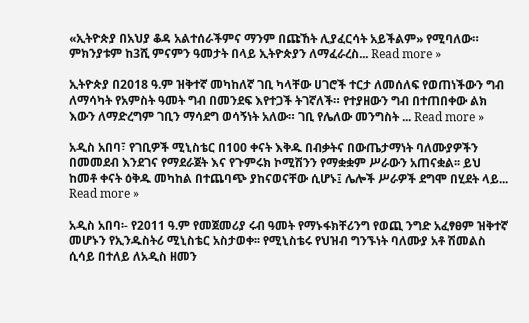«ኢትዮጵያ በአህያ ቆዳ አልተሰራችምና ማንም በጩኸት ሊያፈርሳት አይችልም» የሚባለው። ምክንያቱም ከ3ሺ ምናምን ዓመታት በላይ ኢትዮጵያን ለማፈራረስ... Read more »

ኢትዮጵያ በ2018 ዓ.ም ዝቅተኛ መካከለኛ ገቢ ካላቸው ሀገሮች ተርታ ለመሰለፍ የወጠነችውን ግብ ለማሳካት የአምስት ዓመት ግብ በመንደፍ እየተጋች ትገኛለች። የተያዘውን ግብ በተጠበቀው ልክ እውን ለማድረግም ገቢን ማሳደግ ወሳኝነት አለው። ገቢ የሌለው መንግስት ... Read more »

አዲስ አበባ፣ የገቢዎች ሚኒስቴር በ100 ቀናት እቅዱ በብቃትና በውጤታማነት ባለሙያዎችን በመመደብ እንደገና የማደራጀት እና የጉምሩክ ኮሚሽንን የማቋቋም ሥራውን አጠናቋል፡፡ ይህ ከመቶ ቀናት ዕቅዱ መካከል በተጨባጭ ያከናወናቸው ሲሆኑ፤ ሌሎች ሥራዎች ደግሞ በሂደት ላይ... Read more »

አዲስ አበባ፡- የ2011 ዓ.ም የመጀመሪያ ሩብ ዓመት የማኑፋክቸሪንግ የወጪ ንግድ አፈፃፀም ዝቅተኛ መሆኑን የኢንዱስትሪ ሚኒስቴር አስታወቀ፡፡ የሚኒስቴሩ የህዝብ ግንኙነት ባለሙያ አቶ ሽመልስ ሲሳይ በተለይ ለአዲስ ዘመን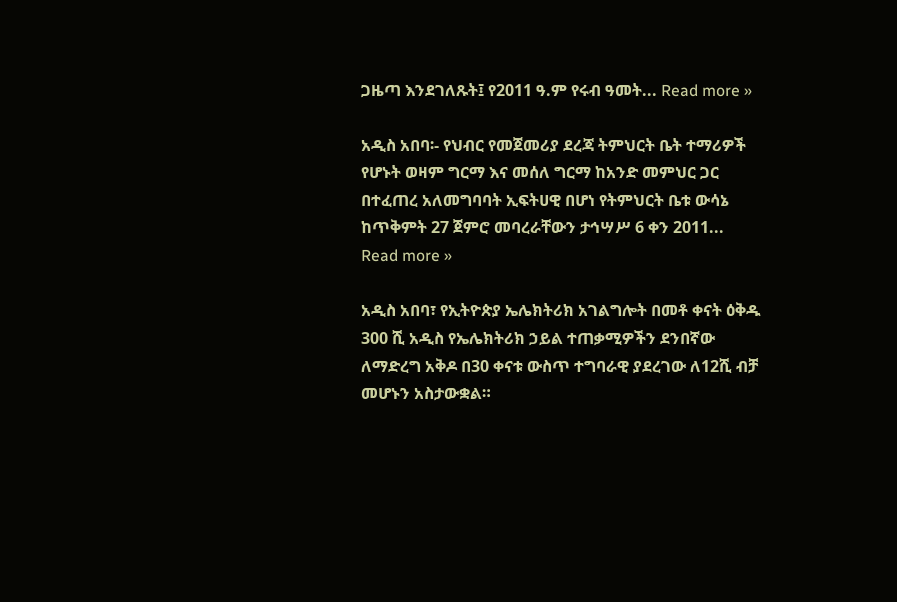ጋዜጣ እንደገለጹት፤ የ2011 ዓ.ም የሩብ ዓመት... Read more »

አዲስ አበባ፡- የህብር የመጀመሪያ ደረጃ ትምህርት ቤት ተማሪዎች የሆኑት ወዛም ግርማ እና መሰለ ግርማ ከአንድ መምህር ጋር በተፈጠረ አለመግባባት ኢፍትሀዊ በሆነ የትምህርት ቤቱ ውሳኔ ከጥቅምት 27 ጀምሮ መባረራቸውን ታኅሣሥ 6 ቀን 2011... Read more »

አዲስ አበባ፣ የኢትዮጵያ ኤሌክትሪክ አገልግሎት በመቶ ቀናት ዕቅዱ 300 ሺ አዲስ የኤሌክትሪክ ኃይል ተጠቃሚዎችን ደንበኛው ለማድረግ አቅዶ በ30 ቀናቱ ውስጥ ተግባራዊ ያደረገው ለ12ሺ ብቻ መሆኑን አስታውቋል።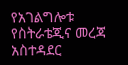የአገልግሎቱ የስትራቴጂና መረጃ አስተዳደር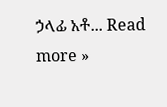ኃላፊ አቶ... Read more »